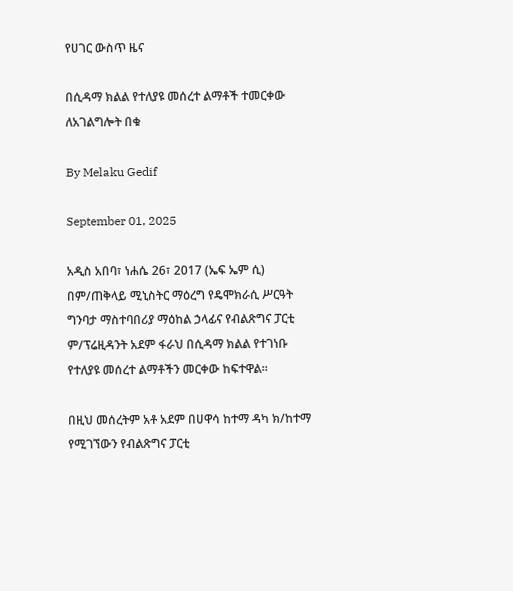የሀገር ውስጥ ዜና

በሲዳማ ክልል የተለያዩ መሰረተ ልማቶች ተመርቀው ለአገልግሎት በቁ

By Melaku Gedif

September 01, 2025

አዲስ አበባ፣ ነሐሴ 26፣ 2017 (ኤፍ ኤም ሲ) በም/ጠቅላይ ሚኒስትር ማዕረግ የዴሞክራሲ ሥርዓት ግንባታ ማስተባበሪያ ማዕከል ኃላፊና የብልጽግና ፓርቲ ም/ፕሬዚዳንት አደም ፋራህ በሲዳማ ክልል የተገነቡ የተለያዩ መሰረተ ልማቶችን መርቀው ከፍተዋል፡፡

በዚህ መሰረትም አቶ አደም በሀዋሳ ከተማ ዳካ ክ/ከተማ የሚገኘውን የብልጽግና ፓርቲ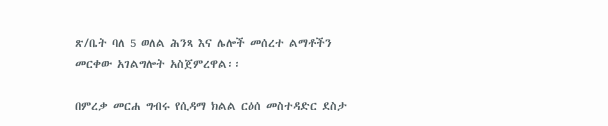ጽ/ቤት ባለ 5 ወለል ሕንጻ እና ሌሎች መሰረተ ልማቶችን መርቀው አገልግሎት አስጀምረዋል፡፡

በምረቃ መርሐ ግብሩ የሲዳማ ክልል ርዕሰ መስተዳድር ደስታ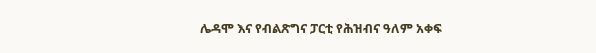ሌዳሞ እና የብልጽግና ፓርቲ የሕዝብና ዓለም አቀፍ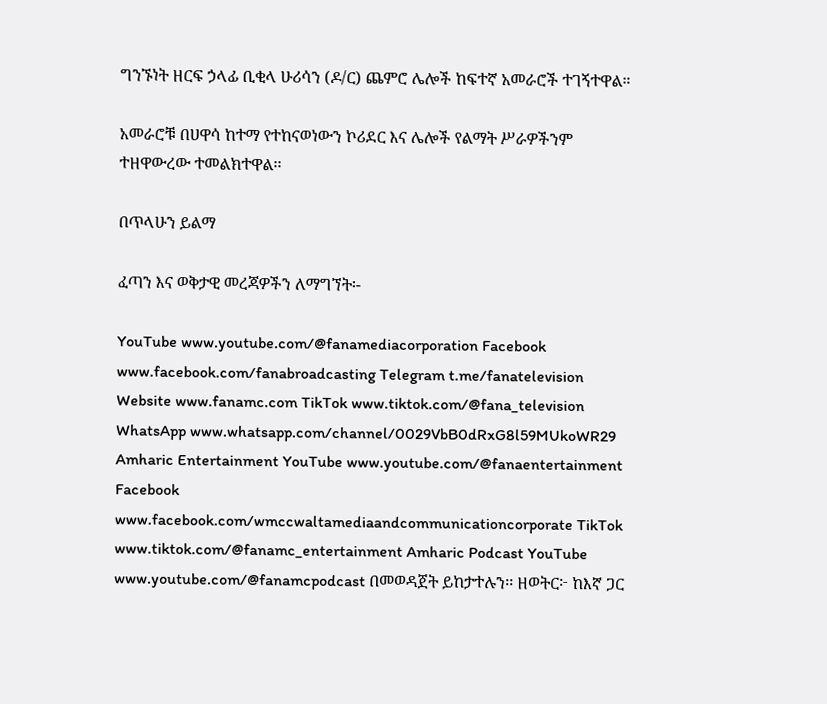ግንኙነት ዘርፍ ኃላፊ ቢቂላ ሁሪሳን (ዶ/ር) ጨምሮ ሌሎች ከፍተኛ አመራሮች ተገኝተዋል።

አመራሮቹ በሀዋሳ ከተማ የተከናወነውን ኮሪደር እና ሌሎች የልማት ሥራዎችንም ተዘዋውረው ተመልክተዋል፡፡

በጥላሁን ይልማ

ፈጣን እና ወቅታዊ መረጃዎችን ለማግኘት፡-

YouTube www.youtube.com/@fanamediacorporation Facebook www.facebook.com/fanabroadcasting Telegram t.me/fanatelevision Website www.fanamc.com TikTok www.tiktok.com/@fana_television WhatsApp www.whatsapp.com/channel/0029VbB0dRxG8l59MUkoWR29 Amharic Entertainment YouTube www.youtube.com/@fanaentertainment Facebook www.facebook.com/wmccwaltamediaandcommunicationcorporate TikTok www.tiktok.com/@fanamc_entertainment Amharic Podcast YouTube www.youtube.com/@fanamcpodcast በመወዳጀት ይከታተሉን፡፡ ዘወትር፦ ከእኛ ጋር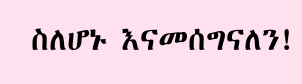ስለሆኑ እናመሰግናለን!